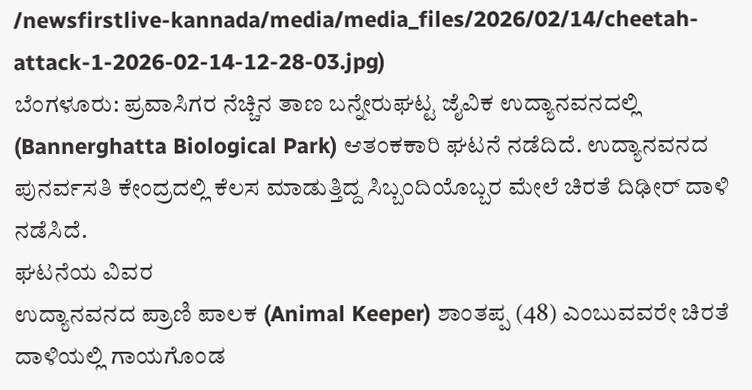/newsfirstlive-kannada/media/media_files/2026/02/14/cheetah-attack-1-2026-02-14-12-28-03.jpg)
ಬೆಂಗಳೂರು: ಪ್ರವಾಸಿಗರ ನೆಚ್ಚಿನ ತಾಣ ಬನ್ನೇರುಘಟ್ಟ ಜೈವಿಕ ಉದ್ಯಾನವನದಲ್ಲಿ (Bannerghatta Biological Park) ಆತಂಕಕಾರಿ ಘಟನೆ ನಡೆದಿದೆ. ಉದ್ಯಾನವನದ ಪುನರ್ವಸತಿ ಕೇಂದ್ರದಲ್ಲಿ ಕೆಲಸ ಮಾಡುತ್ತಿದ್ದ ಸಿಬ್ಬಂದಿಯೊಬ್ಬರ ಮೇಲೆ ಚಿರತೆ ದಿಢೀರ್ ದಾಳಿ ನಡೆಸಿದೆ.
ಘಟನೆಯ ವಿವರ
ಉದ್ಯಾನವನದ ಪ್ರಾಣಿ ಪಾಲಕ (Animal Keeper) ಶಾಂತಪ್ಪ (48) ಎಂಬುವವರೇ ಚಿರತೆ ದಾಳಿಯಲ್ಲಿ ಗಾಯಗೊಂಡ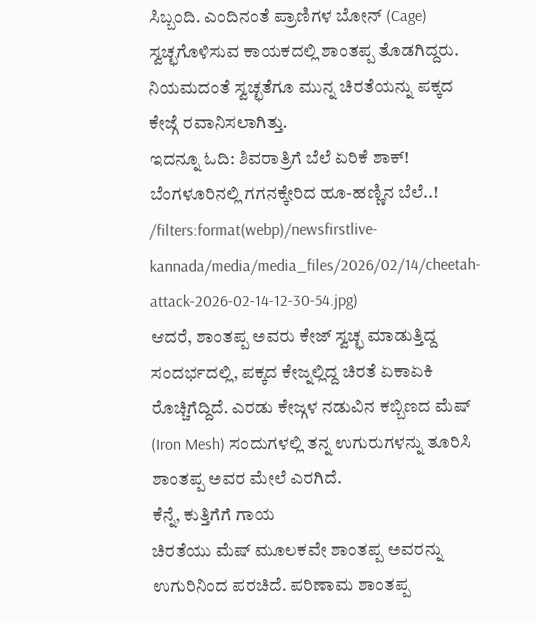ಸಿಬ್ಬಂದಿ. ಎಂದಿನಂತೆ ಪ್ರಾಣಿಗಳ ಬೋನ್ (Cage) ಸ್ವಚ್ಛಗೊಳಿಸುವ ಕಾಯಕದಲ್ಲಿ ಶಾಂತಪ್ಪ ತೊಡಗಿದ್ದರು. ನಿಯಮದಂತೆ ಸ್ವಚ್ಛತೆಗೂ ಮುನ್ನ ಚಿರತೆಯನ್ನು ಪಕ್ಕದ ಕೇಜ್ಗೆ ರವಾನಿಸಲಾಗಿತ್ತು.
ಇದನ್ನೂ ಓದಿ: ಶಿವರಾತ್ರಿಗೆ ಬೆಲೆ ಏರಿಕೆ ಶಾಕ್! ಬೆಂಗಳೂರಿನಲ್ಲಿ ಗಗನಕ್ಕೇರಿದ ಹೂ-ಹಣ್ಣಿನ ಬೆಲೆ..!
/filters:format(webp)/newsfirstlive-kannada/media/media_files/2026/02/14/cheetah-attack-2026-02-14-12-30-54.jpg)
ಆದರೆ, ಶಾಂತಪ್ಪ ಅವರು ಕೇಜ್ ಸ್ವಚ್ಛ ಮಾಡುತ್ತಿದ್ದ ಸಂದರ್ಭದಲ್ಲಿ, ಪಕ್ಕದ ಕೇಜ್ನಲ್ಲಿದ್ದ ಚಿರತೆ ಏಕಾಏಕಿ ರೊಚ್ಚಿಗೆದ್ದಿದೆ. ಎರಡು ಕೇಜ್ಗಳ ನಡುವಿನ ಕಬ್ಬಿಣದ ಮೆಷ್ (Iron Mesh) ಸಂದುಗಳಲ್ಲಿ ತನ್ನ ಉಗುರುಗಳನ್ನು ತೂರಿಸಿ ಶಾಂತಪ್ಪ ಅವರ ಮೇಲೆ ಎರಗಿದೆ.
ಕೆನ್ನೆ, ಕುತ್ತಿಗೆಗೆ ಗಾಯ
ಚಿರತೆಯು ಮೆಷ್ ಮೂಲಕವೇ ಶಾಂತಪ್ಪ ಅವರನ್ನು ಉಗುರಿನಿಂದ ಪರಚಿದೆ. ಪರಿಣಾಮ ಶಾಂತಪ್ಪ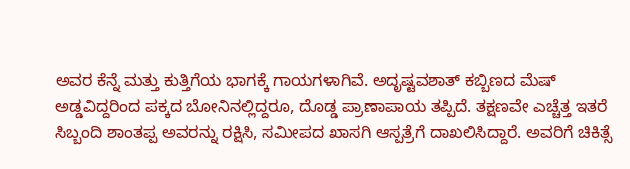ಅವರ ಕೆನ್ನೆ ಮತ್ತು ಕುತ್ತಿಗೆಯ ಭಾಗಕ್ಕೆ ಗಾಯಗಳಾಗಿವೆ. ಅದೃಷ್ಟವಶಾತ್ ಕಬ್ಬಿಣದ ಮೆಷ್ ಅಡ್ಡವಿದ್ದರಿಂದ ಪಕ್ಕದ ಬೋನಿನಲ್ಲಿದ್ದರೂ, ದೊಡ್ಡ ಪ್ರಾಣಾಪಾಯ ತಪ್ಪಿದೆ. ತಕ್ಷಣವೇ ಎಚ್ಚೆತ್ತ ಇತರೆ ಸಿಬ್ಬಂದಿ ಶಾಂತಪ್ಪ ಅವರನ್ನು ರಕ್ಷಿಸಿ, ಸಮೀಪದ ಖಾಸಗಿ ಆಸ್ಪತ್ರೆಗೆ ದಾಖಲಿಸಿದ್ದಾರೆ. ಅವರಿಗೆ ಚಿಕಿತ್ಸೆ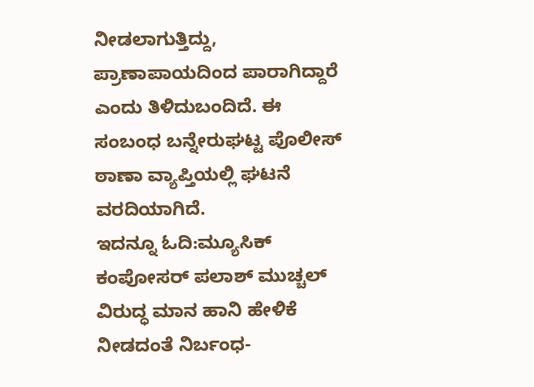ನೀಡಲಾಗುತ್ತಿದ್ದು, ಪ್ರಾಣಾಪಾಯದಿಂದ ಪಾರಾಗಿದ್ದಾರೆ ಎಂದು ತಿಳಿದುಬಂದಿದೆ. ಈ ಸಂಬಂಧ ಬನ್ನೇರುಘಟ್ಟ ಪೊಲೀಸ್ ಠಾಣಾ ವ್ಯಾಪ್ತಿಯಲ್ಲಿ ಘಟನೆ ವರದಿಯಾಗಿದೆ.
ಇದನ್ನೂ ಓದಿ:ಮ್ಯೂಸಿಕ್ ಕಂಪೋಸರ್ ಪಲಾಶ್ ಮುಚ್ಚಲ್ ವಿರುದ್ಧ ಮಾನ ಹಾನಿ ಹೇಳಿಕೆ ನೀಡದಂತೆ ನಿರ್ಬಂಧ-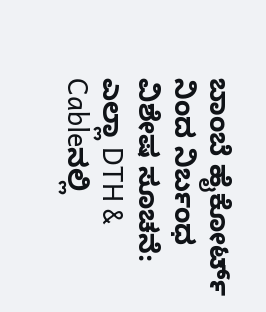ಬಾಂಬೆ ಹೈಕೋರ್ಟ್ ನಿಂದ ನಿರ್ಬಂಧ
ವಿಶೇಷ ಸೂಚನೆ: ಎಲ್ಲಾ DTH & Cableನಲ್ಲಿ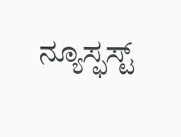ನ್ಯೂಸ್ಫಸ್ಟ್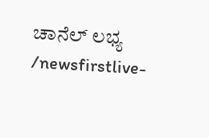ಚಾನೆಲ್ ಲಭ್ಯ
/newsfirstlive-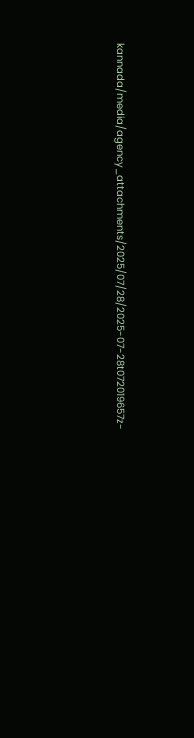kannada/media/agency_attachments/2025/07/28/2025-07-28t072019657z-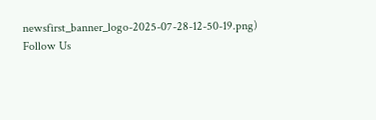newsfirst_banner_logo-2025-07-28-12-50-19.png)
Follow Us